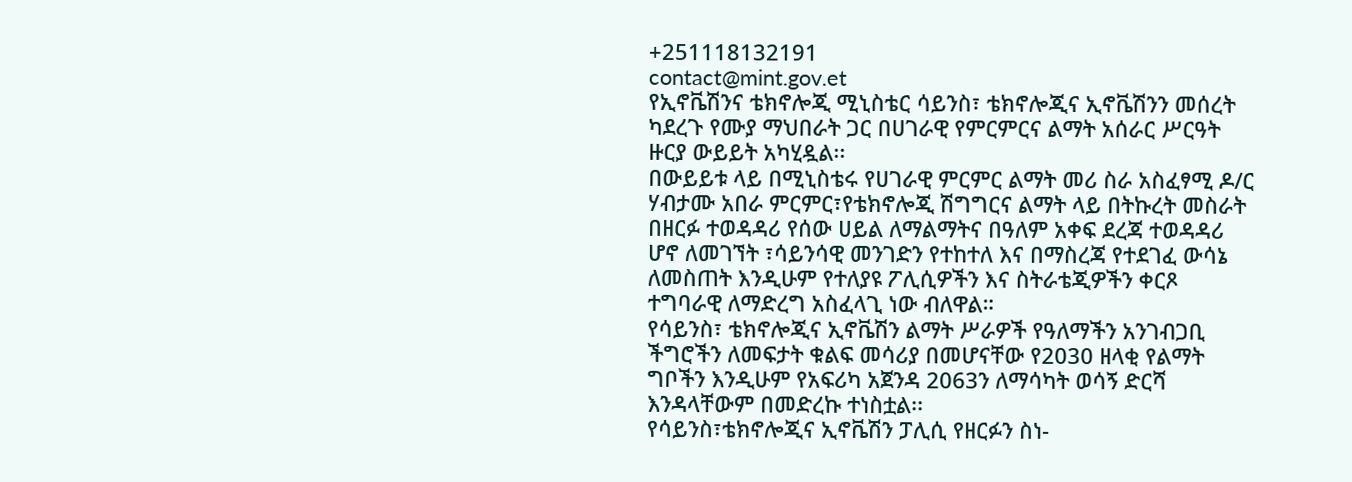+251118132191
contact@mint.gov.et
የኢኖቬሽንና ቴክኖሎጂ ሚኒስቴር ሳይንስ፣ ቴክኖሎጂና ኢኖቬሽንን መሰረት ካደረጉ የሙያ ማህበራት ጋር በሀገራዊ የምርምርና ልማት አሰራር ሥርዓት ዙርያ ውይይት አካሂዷል፡፡
በውይይቱ ላይ በሚኒስቴሩ የሀገራዊ ምርምር ልማት መሪ ስራ አስፈፃሚ ዶ/ር ሃብታሙ አበራ ምርምር፣የቴክኖሎጂ ሽግግርና ልማት ላይ በትኩረት መስራት በዘርፉ ተወዳዳሪ የሰው ሀይል ለማልማትና በዓለም አቀፍ ደረጃ ተወዳዳሪ ሆኖ ለመገኘት ፣ሳይንሳዊ መንገድን የተከተለ እና በማስረጃ የተደገፈ ውሳኔ ለመስጠት እንዲሁም የተለያዩ ፖሊሲዎችን እና ስትራቴጂዎችን ቀርጾ ተግባራዊ ለማድረግ አስፈላጊ ነው ብለዋል።
የሳይንስ፣ ቴክኖሎጂና ኢኖቬሽን ልማት ሥራዎች የዓለማችን አንገብጋቢ ችግሮችን ለመፍታት ቁልፍ መሳሪያ በመሆናቸው የ2030 ዘላቂ የልማት ግቦችን እንዲሁም የአፍሪካ አጀንዳ 2063ን ለማሳካት ወሳኝ ድርሻ እንዳላቸውም በመድረኩ ተነስቷል፡፡
የሳይንስ፣ቴክኖሎጂና ኢኖቬሽን ፓሊሲ የዘርፉን ስነ-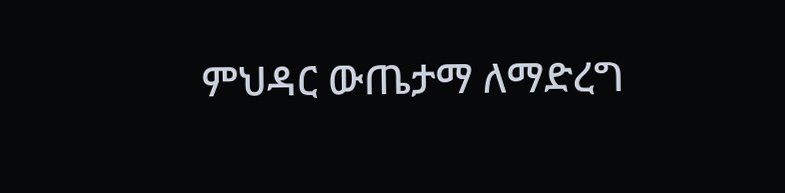ምህዳር ውጤታማ ለማድረግ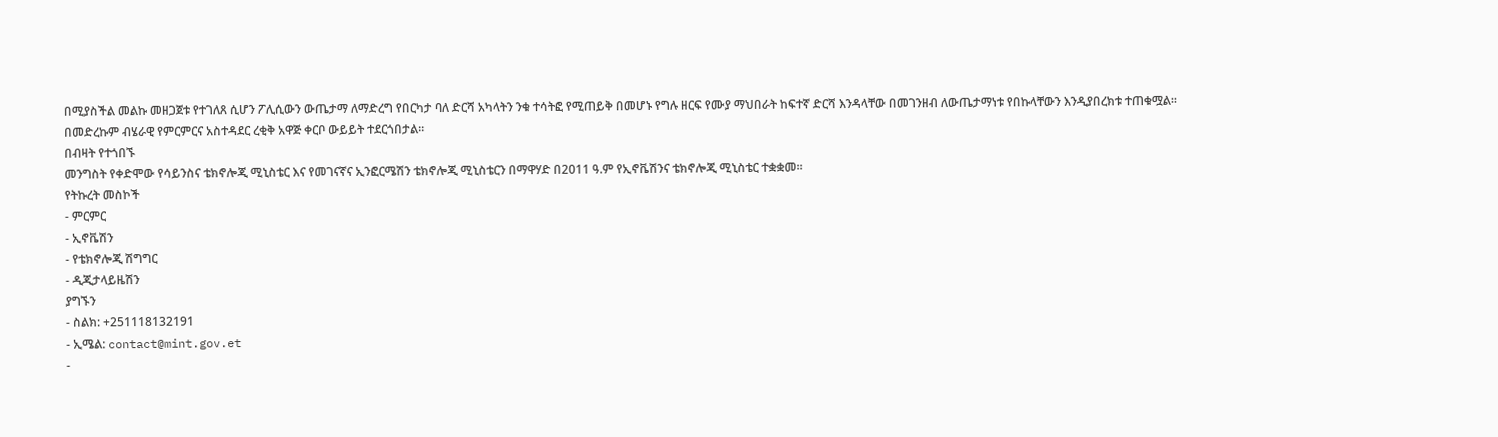በሚያስችል መልኩ መዘጋጀቱ የተገለጸ ሲሆን ፖሊሲውን ውጤታማ ለማድረግ የበርካታ ባለ ድርሻ አካላትን ንቁ ተሳትፎ የሚጠይቅ በመሆኑ የግሉ ዘርፍ የሙያ ማህበራት ከፍተኛ ድርሻ እንዳላቸው በመገንዘብ ለውጤታማነቱ የበኩላቸውን እንዲያበረክቱ ተጠቁሟል፡፡
በመድረኩም ብሄራዊ የምርምርና አስተዳደር ረቂቅ አዋጅ ቀርቦ ውይይት ተደርጎበታል።
በብዛት የተጎበኙ
መንግስት የቀድሞው የሳይንስና ቴክኖሎጂ ሚኒስቴር እና የመገናኛና ኢንፎርሜሽን ቴክኖሎጂ ሚኒስቴርን በማዋሃድ በ2011 ዓ.ም የኢኖቬሽንና ቴክኖሎጂ ሚኒስቴር ተቋቋመ፡፡
የትኩረት መስኮች
- ምርምር
- ኢኖቬሽን
- የቴክኖሎጂ ሽግግር
- ዲጂታላይዜሽን
ያግኙን
- ስልክ: +251118132191
- ኢሜል: contact@mint.gov.et
-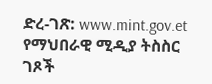ድረ-ገጽ: www.mint.gov.et
የማህበራዊ ሚዲያ ትስስር ገጾች